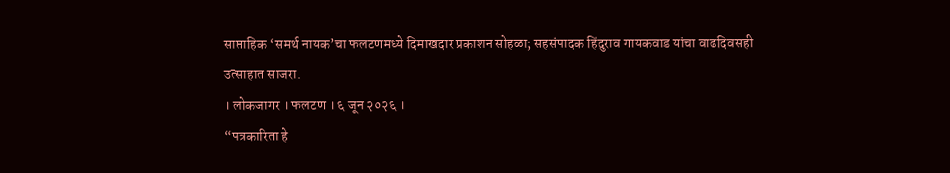साप्ताहिक ‘समर्थ नायक’चा फलटणमध्ये दिमाखदार प्रकाशन सोहळा; सहसंपादक हिंदुराव गायकवाड यांचा वाढदिवसही उत्साहात साजरा.
। लोकजागर । फलटण । ६ जून २०२६ ।
“पत्रकारिता हे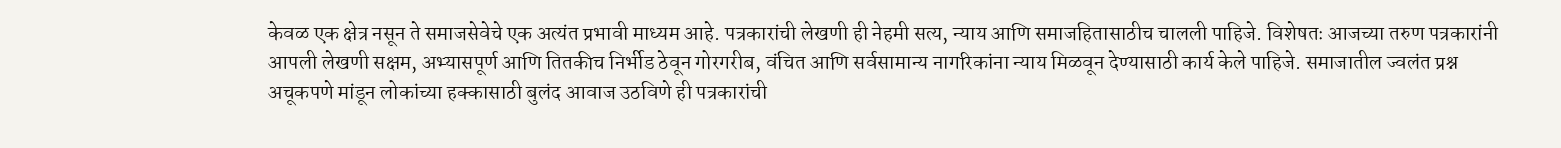केवळ एक क्षेत्र नसून ते समाजसेवेचे एक अत्यंत प्रभावी माध्यम आहे. पत्रकारांची लेखणी ही नेहमी सत्य, न्याय आणि समाजहितासाठीच चालली पाहिजे. विशेषतः आजच्या तरुण पत्रकारांनी आपली लेखणी सक्षम, अभ्यासपूर्ण आणि तितकीच निर्भीड ठेवून गोरगरीब, वंचित आणि सर्वसामान्य नागरिकांना न्याय मिळवून देण्यासाठी कार्य केले पाहिजे. समाजातील ज्वलंत प्रश्न अचूकपणे मांडून लोकांच्या हक्कासाठी बुलंद आवाज उठविणे ही पत्रकारांची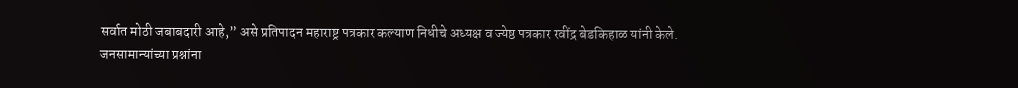सर्वात मोठी जबाबदारी आहे,” असे प्रतिपादन महाराष्ट्र पत्रकार कल्याण निधीचे अध्यक्ष व ज्येष्ठ पत्रकार रवींद्र बेडकिहाळ यांनी केले.
जनसामान्यांच्या प्रश्नांना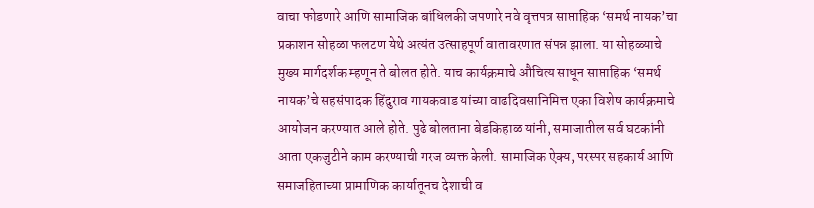वाचा फोडणारे आणि सामाजिक बांधिलकी जपणारे नवे वृत्तपत्र साप्ताहिक ‘समर्थ नायक’चा प्रकाशन सोहळा फलटण येथे अत्यंत उत्साहपूर्ण वातावरणात संपन्न झाला. या सोहळ्याचे मुख्य मार्गदर्शक म्हणून ते बोलत होते. याच कार्यक्रमाचे औचित्य साधून साप्ताहिक ‘समर्थ नायक’चे सहसंपादक हिंदुराव गायकवाड यांच्या वाढदिवसानिमित्त एका विशेष कार्यक्रमाचे आयोजन करण्यात आले होते. पुढे बोलताना बेडकिहाळ यांनी, समाजातील सर्व घटकांनी आता एकजुटीने काम करण्याची गरज व्यक्त केली. सामाजिक ऐक्य, परस्पर सहकार्य आणि समाजहिताच्या प्रामाणिक कार्यातूनच देशाची व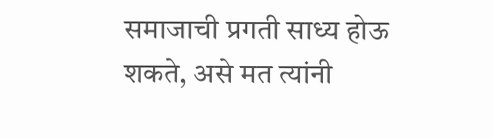समाजाची प्रगती साध्य होऊ शकते, असे मत त्यांनी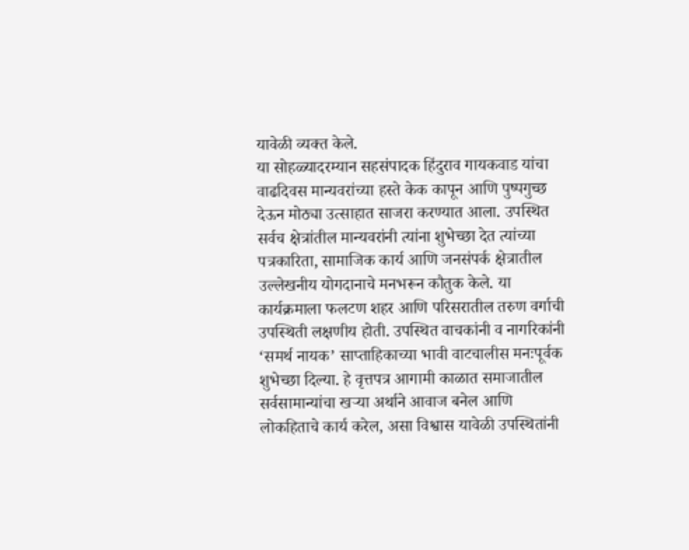यावेळी व्यक्त केले.
या सोहळ्यादरम्यान सहसंपादक हिंदुराव गायकवाड यांचा वाढदिवस मान्यवरांच्या हस्ते केक कापून आणि पुष्पगुच्छ देऊन मोठ्या उत्साहात साजरा करण्यात आला. उपस्थित सर्वच क्षेत्रांतील मान्यवरांनी त्यांना शुभेच्छा देत त्यांच्या पत्रकारिता, सामाजिक कार्य आणि जनसंपर्क क्षेत्रातील उल्लेखनीय योगदानाचे मनभरून कौतुक केले. या कार्यक्रमाला फलटण शहर आणि परिसरातील तरुण वर्गाची उपस्थिती लक्षणीय होती. उपस्थित वाचकांनी व नागरिकांनी ‘समर्थ नायक’ साप्ताहिकाच्या भावी वाटचालीस मनःपूर्वक शुभेच्छा दिल्या. हे वृत्तपत्र आगामी काळात समाजातील सर्वसामान्यांचा खऱ्या अर्थाने आवाज बनेल आणि लोकहिताचे कार्य करेल, असा विश्वास यावेळी उपस्थितांनी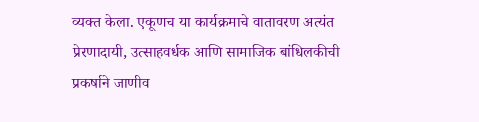व्यक्त केला. एकूणच या कार्यक्रमाचे वातावरण अत्यंत प्रेरणादायी, उत्साहवर्धक आणि सामाजिक बांधिलकीची प्रकर्षाने जाणीव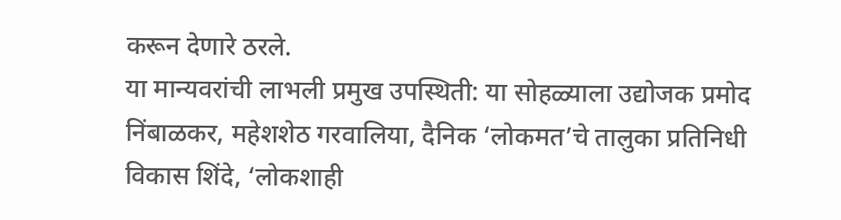करून देणारे ठरले.
या मान्यवरांची लाभली प्रमुख उपस्थिती: या सोहळ्याला उद्योजक प्रमोद निंबाळकर, महेशशेठ गरवालिया, दैनिक ‘लोकमत’चे तालुका प्रतिनिधी विकास शिंदे, ‘लोकशाही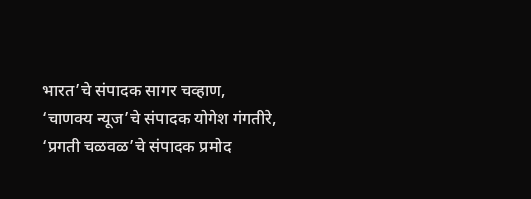भारत’चे संपादक सागर चव्हाण, ‘चाणक्य न्यूज’चे संपादक योगेश गंगतीरे, ‘प्रगती चळवळ’चे संपादक प्रमोद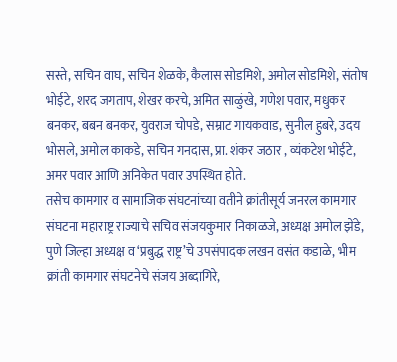सस्ते, सचिन वाघ, सचिन शेळके, कैलास सोडमिशे, अमोल सोडमिशे, संतोष भोईटे, शरद जगताप, शेखर करचे, अमित साळुंखे, गणेश पवार, मधुकर बनकर, बबन बनकर, युवराज चोपडे, सम्राट गायकवाड, सुनील हुबरे, उदय भोसले, अमोल काकडे, सचिन गनदास, प्रा. शंकर जठार , व्यंकटेश भोईटे, अमर पवार आणि अनिकेत पवार उपस्थित होते.
तसेच कामगार व सामाजिक संघटनांच्या वतीने क्रांतीसूर्य जनरल कामगार संघटना महाराष्ट्र राज्याचे सचिव संजयकुमार निकाळजे, अध्यक्ष अमोल झेंडे, पुणे जिल्हा अध्यक्ष व ‘प्रबुद्ध राष्ट्र’चे उपसंपादक लखन वसंत कडाळे, भीम क्रांती कामगार संघटनेचे संजय अब्दागिरे,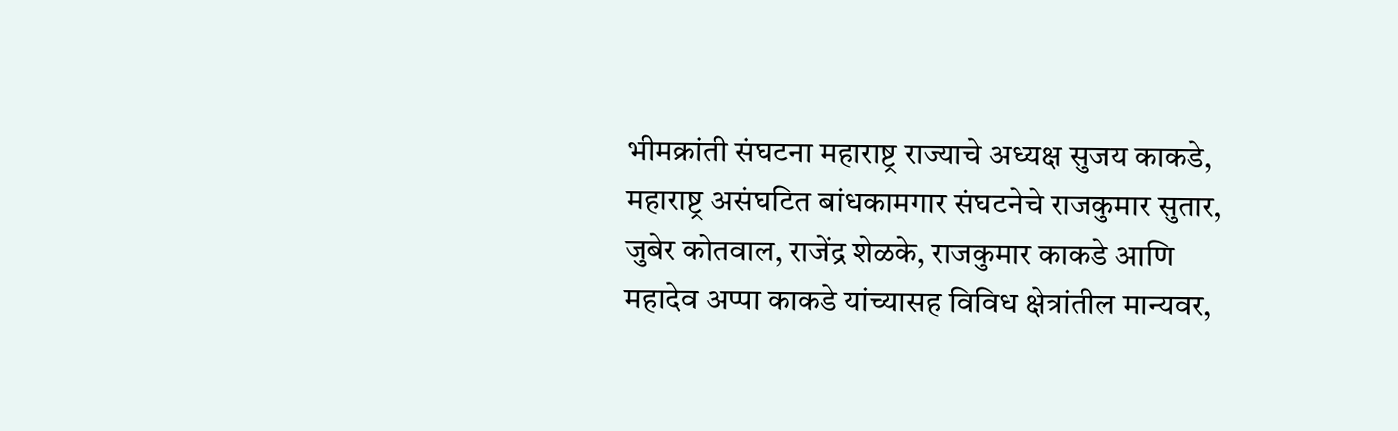भीमक्रांती संघटना महाराष्ट्र राज्याचे अध्यक्ष सुजय काकडे, महाराष्ट्र असंघटित बांधकामगार संघटनेचे राजकुमार सुतार, जुबेर कोतवाल, राजेंद्र शेळके, राजकुमार काकडे आणि महादेव अप्पा काकडे यांच्यासह विविध क्षेत्रांतील मान्यवर,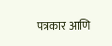पत्रकार आणि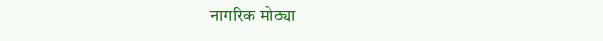नागरिक मोठ्या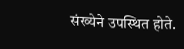संख्येने उपस्थित होते.